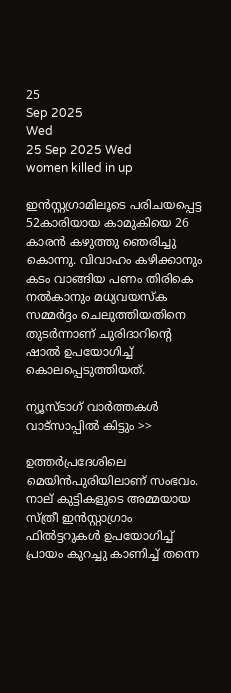25
Sep 2025
Wed
25 Sep 2025 Wed
women killed in up

ഇന്‍സ്റ്റഗ്രാമിലൂടെ പരിചയപ്പെട്ട 52കാരിയായ കാമുകിയെ 26 കാരന്‍ കഴുത്തു ഞെരിച്ചു കൊന്നു. വിവാഹം കഴിക്കാനും കടം വാങ്ങിയ പണം തിരികെ നല്‍കാനും മധ്യവയസ്‌ക സമ്മര്‍ദ്ദം ചെലുത്തിയതിനെ തുടര്‍ന്നാണ് ചുരിദാറിന്റെ ഷാല്‍ ഉപയോഗിച്ച് കൊലപ്പെടുത്തിയത്.

ന്യൂസ്ടാഗ് വാര്‍ത്തകള്‍ വാട്‌സാപ്പില്‍ കിട്ടും >>

ഉത്തര്‍പ്രദേശിലെ മെയിന്‍പുരിയിലാണ് സംഭവം. നാല് കുട്ടികളുടെ അമ്മയായ സ്ത്രീ ഇന്‍സ്റ്റാഗ്രാം ഫില്‍ട്ടറുകള്‍ ഉപയോഗിച്ച് പ്രായം കുറച്ചു കാണിച്ച് തന്നെ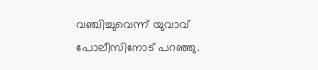വഞ്ചിച്ചുവെന്ന് യുവാവ് പോലീസിനോട് പറഞ്ഞു.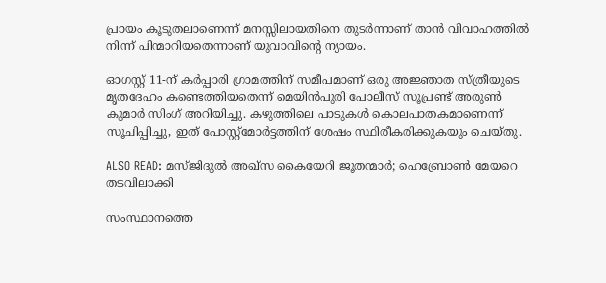പ്രായം കൂടുതലാണെന്ന് മനസ്സിലായതിനെ തുടര്‍ന്നാണ് താന്‍ വിവാഹത്തില്‍ നിന്ന് പിന്മാറിയതെന്നാണ് യുവാവിന്റെ ന്യായം.

ഓഗസ്റ്റ് 11-ന് കര്‍പ്പാരി ഗ്രാമത്തിന് സമീപമാണ് ഒരു അജ്ഞാത സ്ത്രീയുടെ മൃതദേഹം കണ്ടെത്തിയതെന്ന് മെയിന്‍പുരി പോലീസ് സൂപ്രണ്ട് അരുണ്‍ കുമാര്‍ സിംഗ് അറിയിച്ചു. കഴുത്തിലെ പാടുകള്‍ കൊലപാതകമാണെന്ന് സൂചിപ്പിച്ചു, ഇത് പോസ്റ്റ്മോര്‍ട്ടത്തിന് ശേഷം സ്ഥിരീകരിക്കുകയും ചെയ്തു.

ALSO READ: മസ്ജിദുല്‍ അഖ്‌സ കൈയേറി ജൂതന്മാര്‍; ഹെബ്രോണ്‍ മേയറെ തടവിലാക്കി

സംസ്ഥാനത്തെ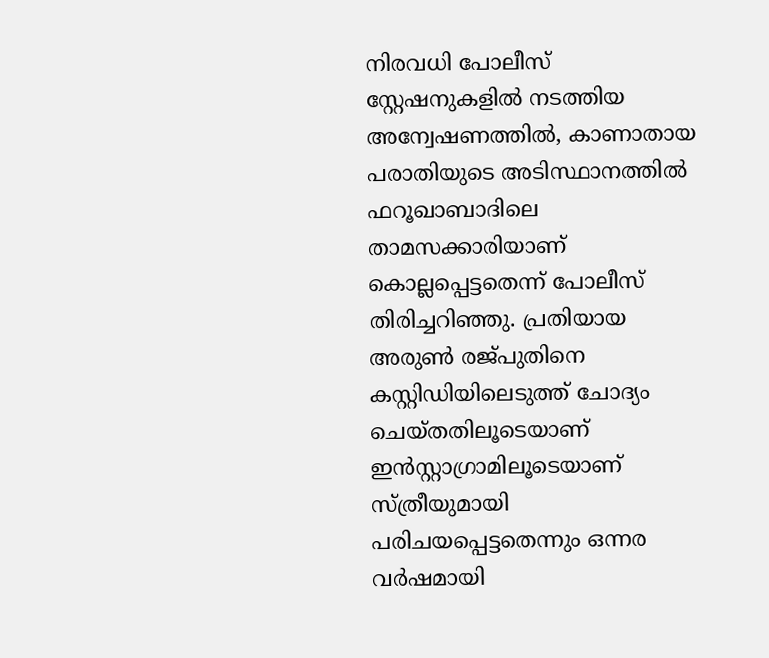നിരവധി പോലീസ് സ്റ്റേഷനുകളില്‍ നടത്തിയ അന്വേഷണത്തില്‍, കാണാതായ പരാതിയുടെ അടിസ്ഥാനത്തില്‍ ഫറൂഖാബാദിലെ താമസക്കാരിയാണ് കൊല്ലപ്പെട്ടതെന്ന് പോലീസ് തിരിച്ചറിഞ്ഞു. പ്രതിയായ അരുണ്‍ രജ്പുതിനെ കസ്റ്റിഡിയിലെടുത്ത് ചോദ്യം ചെയ്തതിലൂടെയാണ് ഇന്‍സ്റ്റാഗ്രാമിലൂടെയാണ് സ്ത്രീയുമായി പരിചയപ്പെട്ടതെന്നും ഒന്നര വര്‍ഷമായി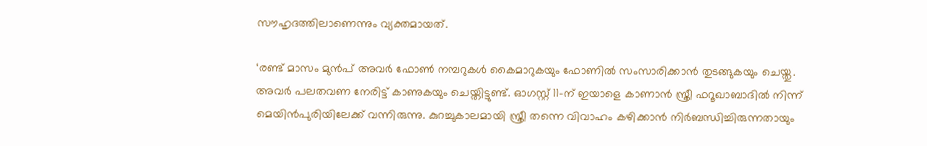സൗഹൃദത്തിലാണെന്നും വ്യക്തമായത്.

‘രണ്ട് മാസം മുന്‍പ് അവര്‍ ഫോണ്‍ നമ്പറുകള്‍ കൈമാറുകയും ഫോണില്‍ സംസാരിക്കാന്‍ തുടങ്ങുകയും ചെയ്തു. അവര്‍ പലതവണ നേരിട്ട് കാണുകയും ചെയ്തിട്ടുണ്ട്. ഓഗസ്റ്റ് 11-ന് ഇയാളെ കാണാന്‍ സ്ത്രീ ഫറൂഖാബാദില്‍ നിന്ന് മെയിന്‍പുരിയിലേക്ക് വന്നിരുന്നു. കുറച്ചുകാലമായി സ്ത്രീ തന്നെ വിവാഹം കഴിക്കാന്‍ നിര്‍ബന്ധിച്ചിരുന്നതായും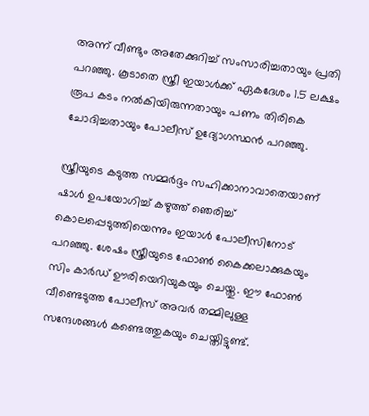അന്ന് വീണ്ടും അതേക്കുറിച്ച് സംസാരിച്ചതായും പ്രതി പറഞ്ഞു. കൂടാതെ സ്ത്രീ ഇയാള്‍ക്ക് ഏകദേശം 1.5 ലക്ഷം രൂപ കടം നല്‍കിയിരുന്നതായും പണം തിരികെ ചോദിച്ചതായും പോലീസ് ഉദ്യോഗസ്ഥന്‍ പറഞ്ഞു.

സ്ത്രീയുടെ കടുത്ത സമ്മര്‍ദ്ദം സഹിക്കാനാവാതെയാണ് ഷാള്‍ ഉപയോഗിച്ച് കഴുത്ത് ഞെരിച്ച് കൊലപ്പെടുത്തിയെന്നും ഇയാള്‍ പോലീസിനോട് പറഞ്ഞു. ശേഷം സ്ത്രീയുടെ ഫോണ്‍ കൈക്കലാക്കുകയും സിം കാര്‍ഡ് ഊരിയെറിയുകയും ചെയ്തു. ഈ ഫോണ്‍ വീണ്ടെടുത്ത പോലീസ് അവര്‍ തമ്മിലുള്ള സന്ദേശങ്ങള്‍ കണ്ടെത്തുകയും ചെയ്തിട്ടുണ്ട്.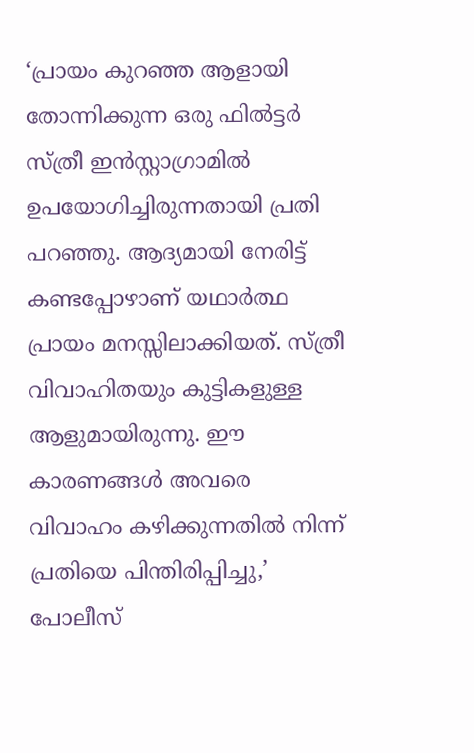‘പ്രായം കുറഞ്ഞ ആളായി തോന്നിക്കുന്ന ഒരു ഫില്‍ട്ടര്‍ സ്ത്രീ ഇന്‍സ്റ്റാഗ്രാമില്‍ ഉപയോഗിച്ചിരുന്നതായി പ്രതി പറഞ്ഞു. ആദ്യമായി നേരിട്ട് കണ്ടപ്പോഴാണ് യഥാര്‍ത്ഥ പ്രായം മനസ്സിലാക്കിയത്. സ്ത്രീ വിവാഹിതയും കുട്ടികളുള്ള ആളുമായിരുന്നു. ഈ കാരണങ്ങള്‍ അവരെ വിവാഹം കഴിക്കുന്നതില്‍ നിന്ന് പ്രതിയെ പിന്തിരിപ്പിച്ചു,’ പോലീസ്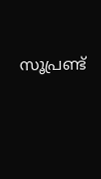സൂപ്രണ്ട്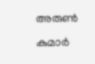അരുണ്‍ കുമാര്‍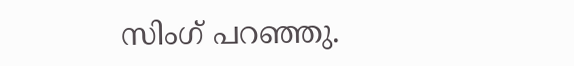സിംഗ് പറഞ്ഞു.